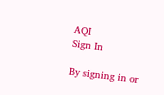AQI
Sign In

By signing in or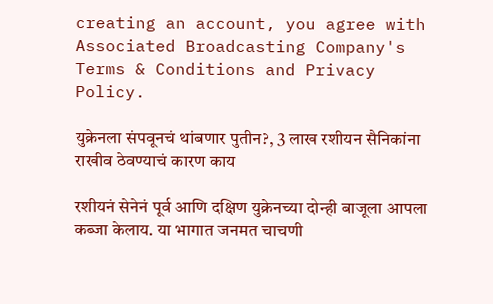creating an account, you agree with Associated Broadcasting Company's Terms & Conditions and Privacy Policy.

युक्रेनला संपवूनचं थांबणार पुतीन?, 3 लाख रशीयन सैनिकांना राखीव ठेवण्याचं कारण काय

रशीयनं सेनेनं पूर्व आणि दक्षिण युक्रेनच्या दोन्ही बाजूला आपला कब्जा केलाय. या भागात जनमत चाचणी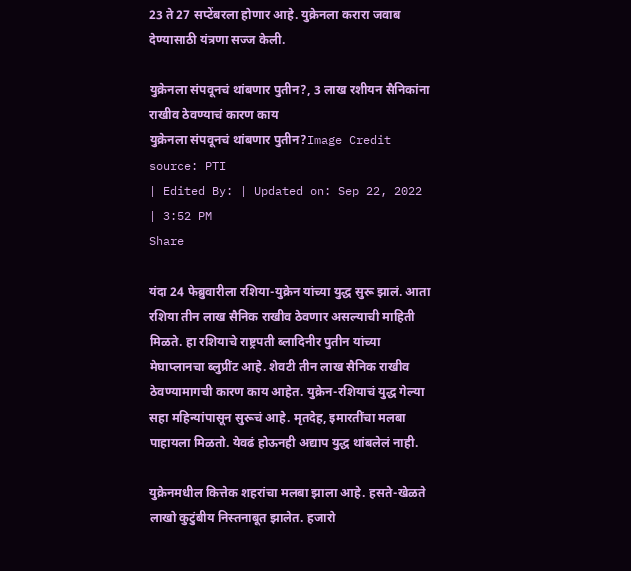23 ते 27 सप्टेंबरला होणार आहे. युक्रेनला करारा जवाब देण्यासाठी यंत्रणा सज्ज केली.

युक्रेनला संपवूनचं थांबणार पुतीन?, 3 लाख रशीयन सैनिकांना राखीव ठेवण्याचं कारण काय
युक्रेनला संपवूनचं थांबणार पुतीन?Image Credit source: PTI
| Edited By: | Updated on: Sep 22, 2022 | 3:52 PM
Share

यंदा 24 फेब्रुवारीला रशिया-युक्रेन यांच्या युद्ध सुरू झालं. आता रशिया तीन लाख सैनिक राखीव ठेवणार असल्याची माहिती मिळते. हा रशियाचे राष्ट्रपती ब्लादिनीर पुतीन यांच्या मेघाप्लानचा ब्लुप्रींट आहे. शेवटी तीन लाख सैनिक राखीव ठेवण्यामागची कारण काय आहेत. युक्रेन-रशियाचं युद्ध गेल्या सहा महिन्यांपासून सुरूचं आहे. मृतदेह, इमारतींचा मलबा पाहायला मिळतो. येवढं होऊनही अद्याप युद्ध थांबलेलं नाही.

युक्रेनमधील कित्तेक शहरांचा मलबा झाला आहे. हसते-खेळते लाखो कुटुंबीय निस्तनाबूत झालेत. हजारो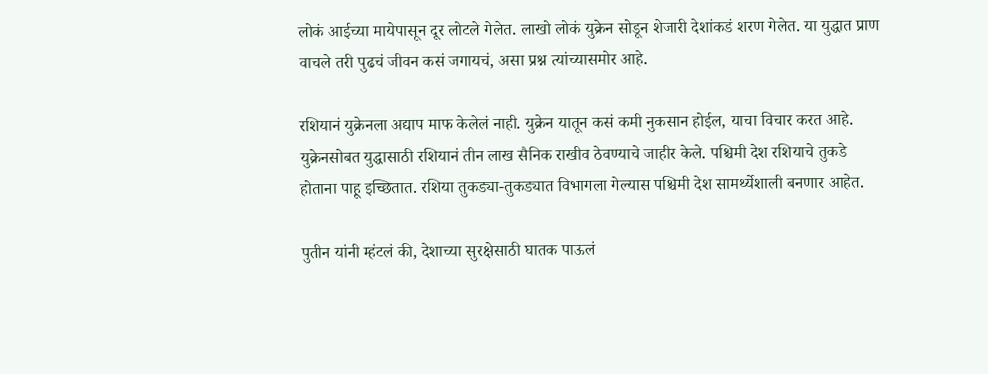लोकं आईच्या मायेपासून दूर लोटले गेलेत. लाखो लोकं युक्रेन सोडून शेजारी देशांकडं शरण गेलेत. या युद्धात प्राण वाचले तरी पुढचं जीवन कसं जगायचं, असा प्रश्न त्यांच्यासमोर आहे.

रशियानं युक्रेनला अद्याप माफ केलेलं नाही. युक्रेन यातून कसं कमी नुकसान होईल, याचा विचार करत आहे. युक्रेनसोबत युद्धासाठी रशियानं तीन लाख सैनिक राखीव ठेवण्याचे जाहीर केले. पश्चिमी देश रशियाचे तुकडे होताना पाहू इच्छितात. रशिया तुकड्या-तुकड्यात विभागला गेल्यास पश्चिमी देश सामर्थ्येशाली बनणार आहेत.

पुतीन यांनी म्हंटलं की, देशाच्या सुरक्षेसाठी घातक पाऊलं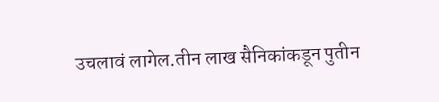उचलावं लागेल.तीन लाख सैनिकांकडून पुतीन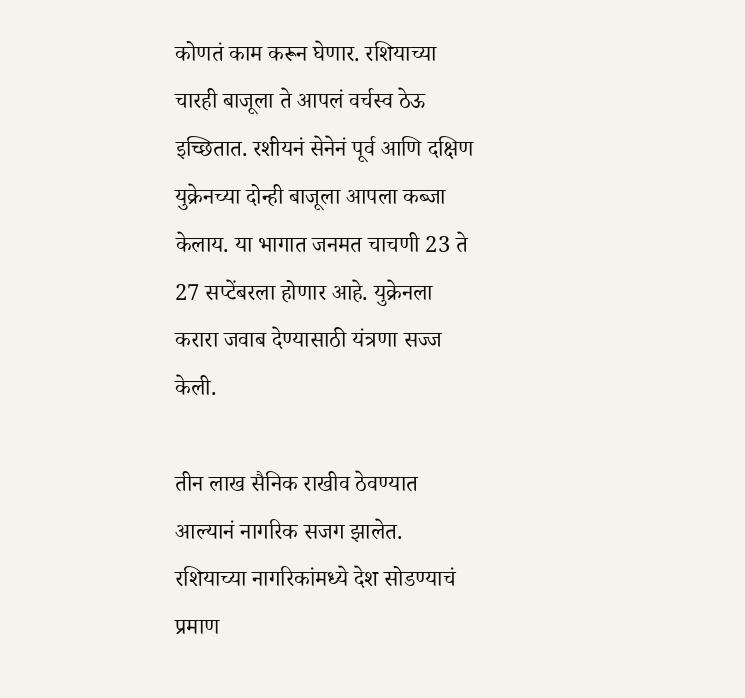कोणतं काम करून घेणार. रशियाच्या चारही बाजूला ते आपलं वर्चस्व ठेऊ इच्छितात. रशीयनं सेनेनं पूर्व आणि दक्षिण युक्रेनच्या दोन्ही बाजूला आपला कब्जा केलाय. या भागात जनमत चाचणी 23 ते 27 सप्टेंबरला होणार आहे. युक्रेनला करारा जवाब देण्यासाठी यंत्रणा सज्ज केली.

तीन लाख सैनिक राखीव ठेवण्यात आल्यानं नागरिक सजग झालेत. रशियाच्या नागरिकांमध्ये देश सोडण्याचं प्रमाण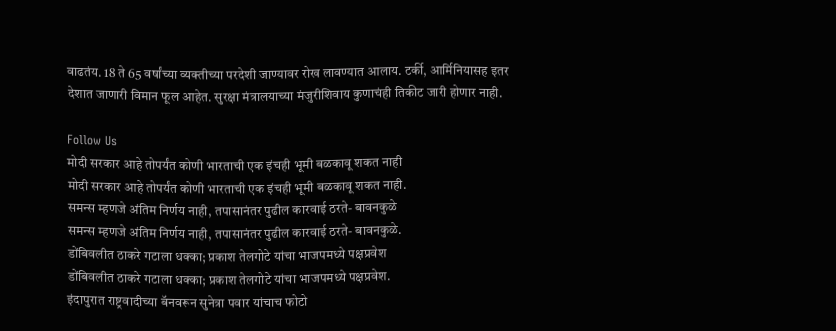वाढतंय. 18 ते 65 वर्षांच्या व्यक्तीच्या परदेशी जाण्यावर रोख लावण्यात आलाय. टर्की, आर्मिनियासह इतर देशात जाणारी विमान फूल आहेत. सुरक्षा मंत्रालयाच्या मंजुरीशिवाय कुणाचंही तिकीट जारी होणार नाही.

Follow Us
मोदी सरकार आहे तोपर्यंत कोणी भारताची एक इंचही भूमी बळकावू शकत नाही
मोदी सरकार आहे तोपर्यंत कोणी भारताची एक इंचही भूमी बळकावू शकत नाही.
समन्स म्हणजे अंतिम निर्णय नाही, तपासानंतर पुढील कारवाई ठरते- बावनकुळे
समन्स म्हणजे अंतिम निर्णय नाही, तपासानंतर पुढील कारवाई ठरते- बावनकुळे.
डोंबिवलीत ठाकरे गटाला धक्का; प्रकाश तेलगोटे यांचा भाजपमध्ये पक्षप्रवेश
डोंबिवलीत ठाकरे गटाला धक्का; प्रकाश तेलगोटे यांचा भाजपमध्ये पक्षप्रवेश.
इंदापुरात राष्ट्रवादीच्या बॅनवरून सुनेत्रा पवार यांचाच फोटो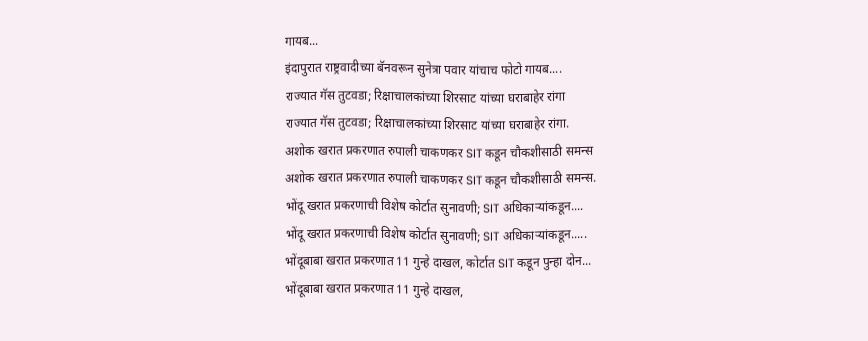गायब...
इंदापुरात राष्ट्रवादीच्या बॅनवरून सुनेत्रा पवार यांचाच फोटो गायब....
राज्यात गॅस तुटवडा; रिक्षाचालकांच्या शिरसाट यांच्या घराबाहेर रांगा
राज्यात गॅस तुटवडा; रिक्षाचालकांच्या शिरसाट यांच्या घराबाहेर रांगा.
अशोक खरात प्रकरणात रुपाली चाकणकर SIT कडून चौकशीसाठी समन्स
अशोक खरात प्रकरणात रुपाली चाकणकर SIT कडून चौकशीसाठी समन्स.
भोंदू खरात प्रकरणाची विशेष कोर्टात सुनावणी; SIT अधिकाऱ्यांकडून....
भोंदू खरात प्रकरणाची विशेष कोर्टात सुनावणी; SIT अधिकाऱ्यांकडून.....
भोंदूबाबा खरात प्रकरणात 11 गुन्हे दाखल, कोर्टात SIT कडून पुन्हा दोन...
भोंदूबाबा खरात प्रकरणात 11 गुन्हे दाखल,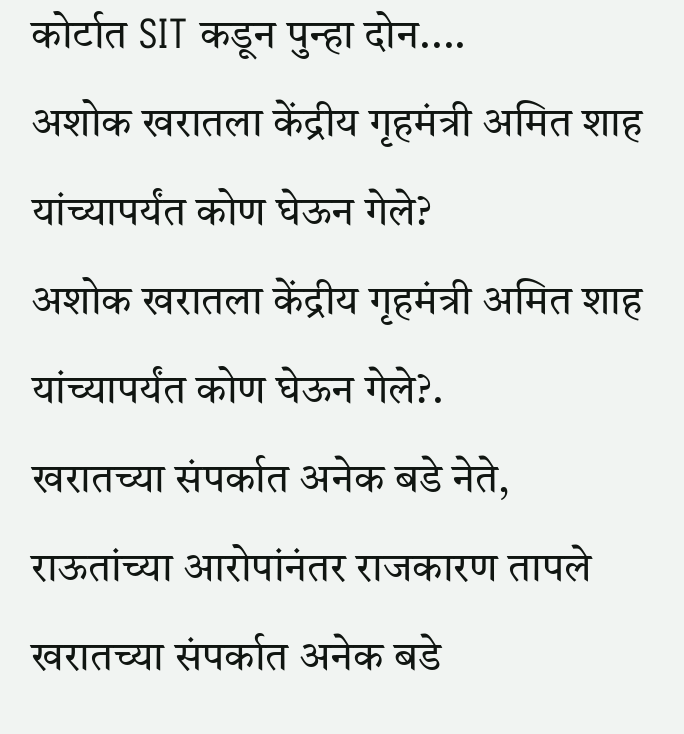कोर्टात SIT कडून पुन्हा दोन....
अशोक खरातला केंद्रीय गृहमंत्री अमित शाह यांच्यापर्यंत कोण घेऊन गेले?
अशोक खरातला केंद्रीय गृहमंत्री अमित शाह यांच्यापर्यंत कोण घेऊन गेले?.
खरातच्या संपर्कात अनेक बडे नेते, राऊतांच्या आरोपांनंतर राजकारण तापले
खरातच्या संपर्कात अनेक बडे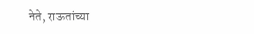नेते, राऊतांच्या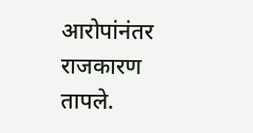आरोपांनंतर राजकारण तापले.